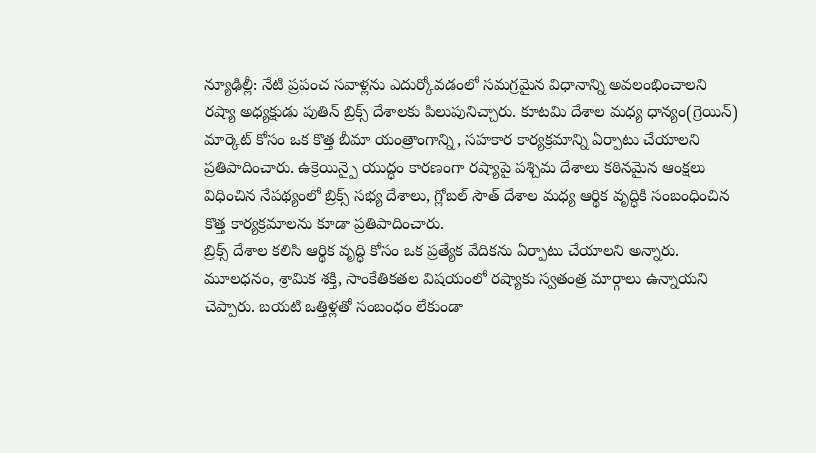న్యూఢిల్లీ: నేటి ప్రపంచ సవాళ్లను ఎదుర్కోవడంలో సమగ్రమైన విధానాన్ని అవలంభించాలని రష్యా అధ్యక్షుడు పుతిన్ బ్రిక్స్ దేశాలకు పిలుపునిచ్చారు. కూటమి దేశాల మధ్య ధాన్యం(గ్రెయిన్) మార్కెట్ కోసం ఒక కొత్త బీమా యంత్రాంగాన్ని, సహకార కార్యక్రమాన్ని ఏర్పాటు చేయాలని ప్రతిపాదించారు. ఉక్రెయిన్పై యుద్ధం కారణంగా రష్యాపై పశ్చిమ దేశాలు కఠినమైన ఆంక్షలు విధించిన నేపథ్యంలో బ్రిక్స్ సభ్య దేశాలు, గ్లోబల్ సౌత్ దేశాల మధ్య ఆర్థిక వృద్ధికి సంబంధించిన కొత్త కార్యక్రమాలను కూడా ప్రతిపాదించారు.
బ్రిక్స్ దేశాల కలిసి ఆర్థిక వృద్ధి కోసం ఒక ప్రత్యేక వేదికను ఏర్పాటు చేయాలని అన్నారు. మూలధనం, శ్రామిక శక్తి, సాంకేతికతల విషయంలో రష్యాకు స్వతంత్ర మార్గాలు ఉన్నాయని చెప్పారు. బయటి ఒత్తిళ్లతో సంబంధం లేకుండా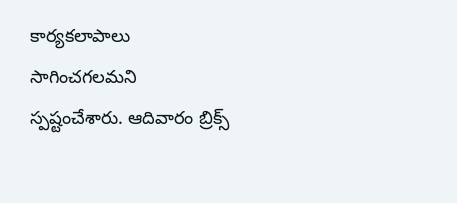కార్యకలాపాలు సాగించగలమని స్పష్టంచేశారు. ఆదివారం బ్రిక్స్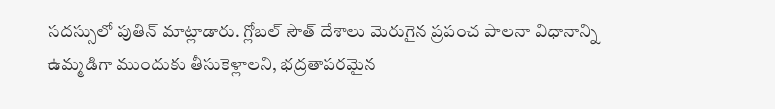సదస్సులో పుతిన్ మాట్లాడారు. గ్లోబల్ సౌత్ దేశాలు మెరుగైన ప్రపంచ పాలనా విధానాన్ని ఉమ్మడిగా ముందుకు తీసుకెళ్లాలని, భద్రతాపరమైన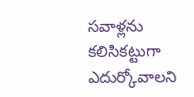సవాళ్లను కలిసికట్టుగా ఎదుర్కోవాలని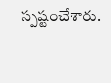స్పష్టంచేశారు.